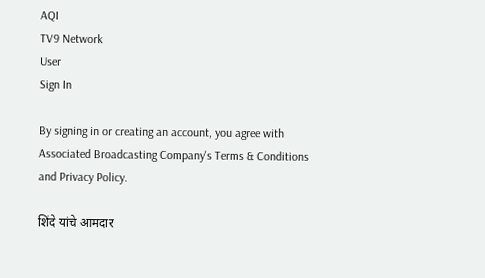AQI
TV9 Network
User
Sign In

By signing in or creating an account, you agree with Associated Broadcasting Company's Terms & Conditions and Privacy Policy.

शिंदे यांचे आमदार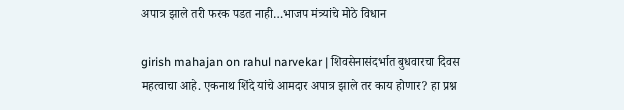अपात्र झाले तरी फरक पडत नाही…भाजप मंत्र्यांचे मोठे विधान

girish mahajan on rahul narvekar | शिवसेनासंदर्भात बुधवारचा दिवस महत्वाचा आहे. एकनाथ शिंदे यांचे आमदार अपात्र झाले तर काय होणार? हा प्रश्न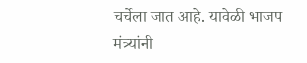चर्चेला जात आहे. यावेळी भाजप मंत्र्यांनी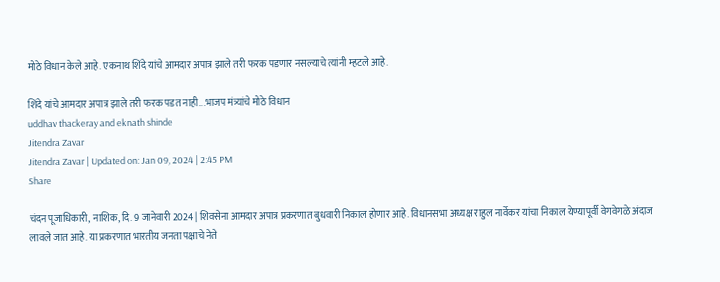मोठे विधान केले आहे. एकनाथ शिंदे यांचे आमदार अपात्र झाले तरी फरक पडणार नसल्याचे त्यांनी म्हटले आहे.

शिंदे यांचे आमदार अपात्र झाले तरी फरक पडत नाही...भाजप मंत्र्यांचे मोठे विधान
uddhav thackeray and eknath shinde
Jitendra Zavar
Jitendra Zavar | Updated on: Jan 09, 2024 | 2:45 PM
Share

चंदन पूजाधिकारी, नाशिक, दि. 9 जानेवारी 2024 | शिवसेना आमदार अपात्र प्रकरणात बुधवारी निकाल होणार आहे. विधानसभा अध्यक्ष राहुल नार्वेकर यांचा निकाल येण्यापूर्वी वेगवेगळे अंदाज लावले जात आहे. या प्रकरणात भारतीय जनता पक्षाचे नेते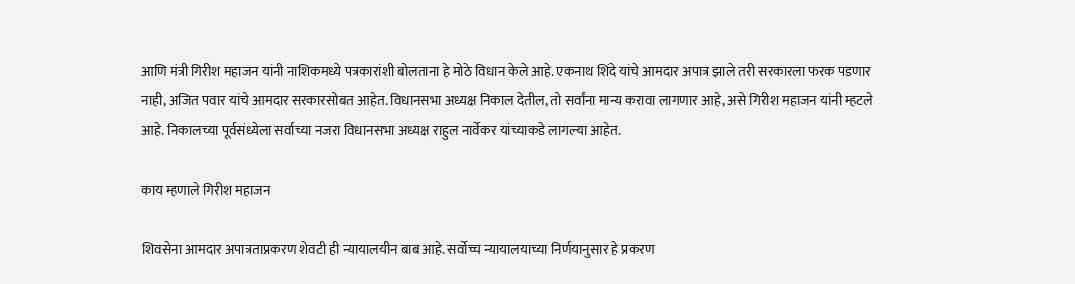आणि मंत्री गिरीश महाजन यांनी नाशिकमध्ये पत्रकारांशी बोलताना हे मोठे विधान केले आहे. एकनाथ शिंदे यांचे आमदार अपात्र झाले तरी सरकारला फरक पडणार नाही, अजित पवार यांचे आमदार सरकारसोबत आहेत. विधानसभा अध्यक्ष निकाल देतील, तो सर्वांना मान्य करावा लागणार आहे, असे गिरीश महाजन यांनी म्हटले आहे. निकालच्या पूर्वसंध्येला सर्वाच्या नजरा विधानसभा अध्यक्ष राहुल नार्वेकर यांच्याकडे लागल्या आहेत.

काय म्हणाले गिरीश महाजन

शिवसेना आमदार अपात्रताप्रकरण शेवटी ही न्यायालयीन बाब आहे. सर्वोच्च न्यायालयाच्या निर्णयानुसार हे प्रकरण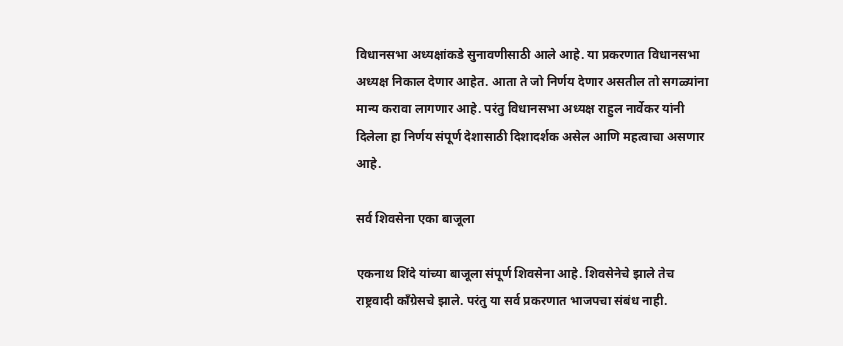विधानसभा अध्यक्षांकडे सुनावणीसाठी आले आहे. या प्रकरणात विधानसभा अध्यक्ष निकाल देणार आहेत. आता ते जो निर्णय देणार असतील तो सगळ्यांना मान्य करावा लागणार आहे. परंतु विधानसभा अध्यक्ष राहुल नार्वेकर यांनी दिलेला हा निर्णय संपूर्ण देशासाठी दिशादर्शक असेल आणि महत्वाचा असणार आहे.

सर्व शिवसेना एका बाजूला

एकनाथ शिंदे यांच्या बाजूला संपूर्ण शिवसेना आहे. शिवसेनेचे झाले तेच राष्ट्रवादी काँग्रेसचे झाले. परंतु या सर्व प्रकरणात भाजपचा संबंध नाही.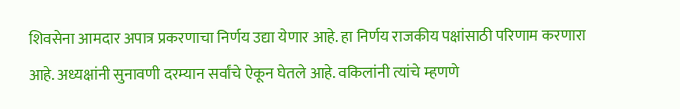शिवसेना आमदार अपात्र प्रकरणाचा निर्णय उद्या येणार आहे. हा निर्णय राजकीय पक्षांसाठी परिणाम करणारा आहे. अध्यक्षांनी सुनावणी दरम्यान सर्वांचे ऐकून घेतले आहे. वकिलांनी त्यांचे म्हणणे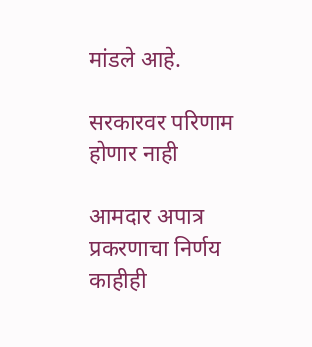मांडले आहे.

सरकारवर परिणाम होणार नाही

आमदार अपात्र प्रकरणाचा निर्णय काहीही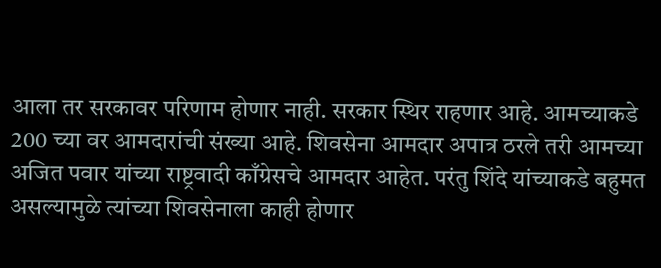आला तर सरकावर परिणाम होणार नाही. सरकार स्थिर राहणार आहे. आमच्याकडे 200 च्या वर आमदारांची संख्या आहे. शिवसेना आमदार अपात्र ठरले तरी आमच्या अजित पवार यांच्या राष्ट्रवादी काँग्रेसचे आमदार आहेत. परंतु शिंदे यांच्याकडे बहुमत असल्यामुळे त्यांच्या शिवसेनाला काही होणार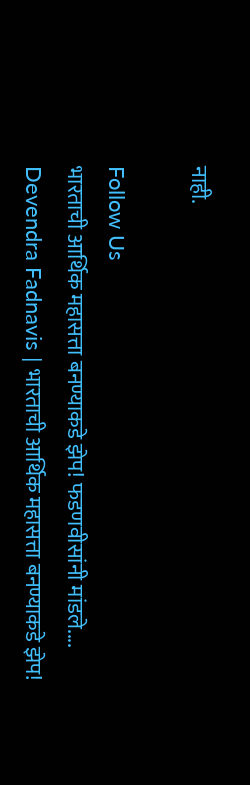नाही.

Follow Us
भारताची आर्थिक महासत्ता बनण्याकडे झेप! फडणवीसांनी मांडले....
Devendra Fadnavis | भारताची आर्थिक महासत्ता बनण्याकडे झेप!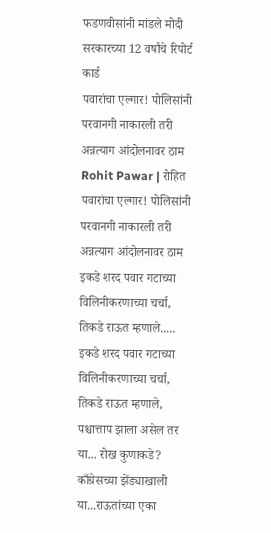फडणवीसांनी मांडले मोदी सरकारच्या 12 वर्षांचे रिपोर्ट कार्ड
पवारांचा एल्गार! पोलिसांनी परवानगी नाकारली तरी अन्नत्याग आंदोलनावर ठाम
Rohit Pawar | रोहित पवारांचा एल्गार! पोलिसांनी परवानगी नाकारली तरी अन्नत्याग आंदोलनावर ठाम
इकडे शरद पवार गटाच्या विलिनीकरणाच्या चर्चा, तिकडे राऊत म्हणाले.....
इकडे शरद पवार गटाच्या विलिनीकरणाच्या चर्चा, तिकडे राऊत म्हणाले, पश्चात्ताप झाला असेल तर या... रोख कुणाकडे?
काँग्रेसच्या झेंड्याखाली या...राऊतांच्या एका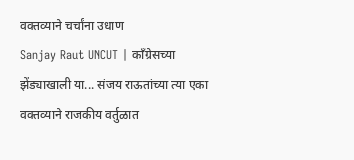वक्तव्याने चर्चांना उधाण
Sanjay Raut UNCUT | काँग्रेसच्या झेंड्याखाली या... संजय राऊतांच्या त्या एका वक्तव्याने राजकीय वर्तुळात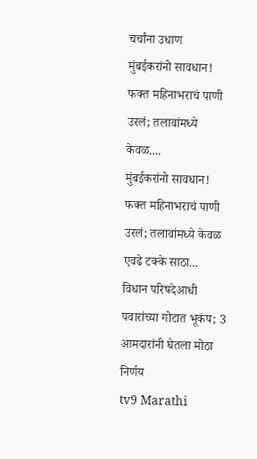चर्चांना उधाण
मुंबईकरांनो सावधान! फक्त महिनाभराचं पाणी उरलं; तलावांमध्ये केवळ....
मुंबईकरांनो सावधान! फक्त महिनाभराचं पाणी उरलं; तलावांमध्ये केवळ एवढे टक्के साठा...
विधान परिषदेआधी पवारांच्या गोटात भूकंप; 3 आमदारांनी घेतला मोठा निर्णय
tv9 Marathi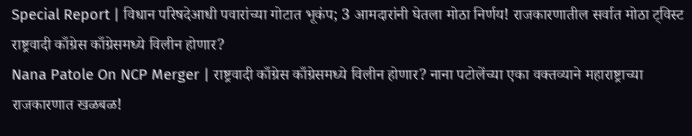Special Report | विधान परिषदेआधी पवारांच्या गोटात भूकंप; 3 आमदारांनी घेतला मोठा निर्णय! राजकारणातील सर्वात मोठा ट्विस्ट
राष्ट्रवादी काँग्रेस काँग्रेसमध्ये विलीन होणार?
Nana Patole On NCP Merger | राष्ट्रवादी काँग्रेस काँग्रेसमध्ये विलीन होणार? नाना पटोलेंच्या एका वक्तव्याने महाराष्ट्राच्या राजकारणात खळबळ!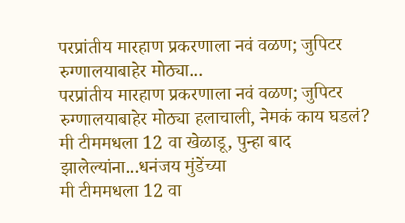परप्रांतीय मारहाण प्रकरणाला नवं वळण; जुपिटर रुग्णालयाबाहेर मोठ्या...
परप्रांतीय मारहाण प्रकरणाला नवं वळण; जुपिटर रुग्णालयाबाहेर मोठ्या हलाचाली, नेमकं काय घडलं?
मी टीममधला 12 वा खेळाडू, पुन्हा बाद झालेल्यांना...धनंजय मुंडेंच्या
मी टीममधला 12 वा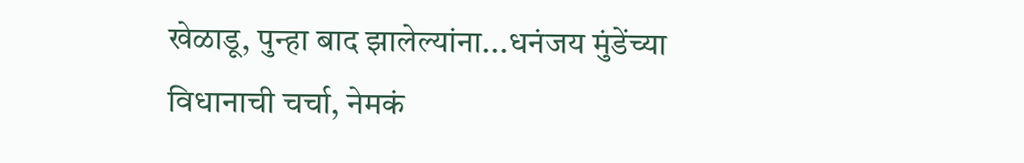खेळाडू, पुन्हा बाद झालेल्यांना...धनंजय मुंडेंच्या विधानाची चर्चा, नेमकं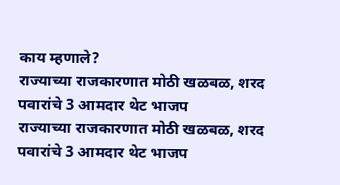काय म्हणाले?
राज्याच्या राजकारणात मोठी खळबळ, शरद पवारांचे 3 आमदार थेट भाजप
राज्याच्या राजकारणात मोठी खळबळ, शरद पवारांचे 3 आमदार थेट भाजप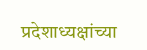प्रदेशाध्यक्षांच्या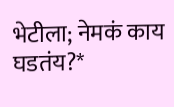भेटीला; नेमकं काय घडतंय?*